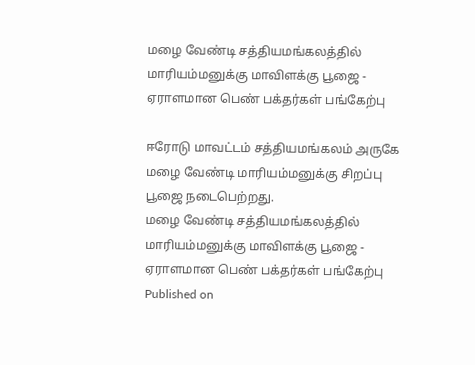மழை வேண்டி சத்தியமங்கலத்தில் மாரியம்மனுக்கு மாவிளக்கு பூஜை - ஏராளமான பெண் பக்தர்கள் பங்கேற்பு

ஈரோடு மாவட்டம் சத்தியமங்கலம் அருகே மழை வேண்டி மாரியம்மனுக்கு சிறப்பு பூஜை நடைபெற்றது.
மழை வேண்டி சத்தியமங்கலத்தில் மாரியம்மனுக்கு மாவிளக்கு பூஜை - ஏராளமான பெண் பக்தர்கள் பங்கேற்பு
Published on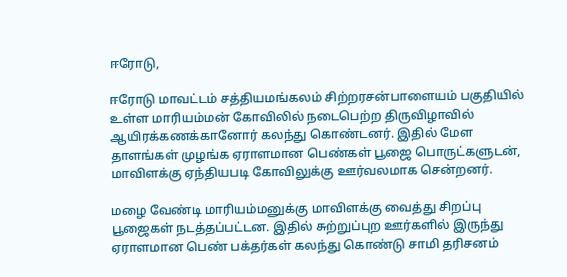ஈரோடு,

ஈரோடு மாவட்டம் சத்தியமங்கலம் சிற்றரசன்பாளையம் பகுதியில் உள்ள மாரியம்மன் கோவிலில் நடைபெற்ற திருவிழாவில் ஆயிரக்கணக்கானோர் கலந்து கொண்டனர். இதில் மேள தாளங்கள் முழங்க ஏராளமான பெண்கள் பூஜை பொருட்களுடன், மாவிளக்கு ஏந்தியபடி கோவிலுக்கு ஊர்வலமாக சென்றனர்.

மழை வேண்டி மாரியம்மனுக்கு மாவிளக்கு வைத்து சிறப்பு பூஜைகள் நடத்தப்பட்டன. இதில் சுற்றுப்புற ஊர்களில் இருந்து ஏராளமான பெண் பக்தர்கள் கலந்து கொண்டு சாமி தரிசனம்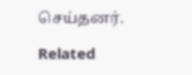செய்தனர்.

Related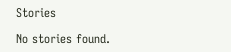Stories

No stories found.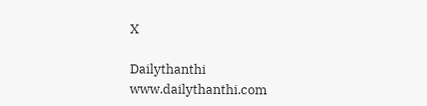X

Dailythanthi
www.dailythanthi.com